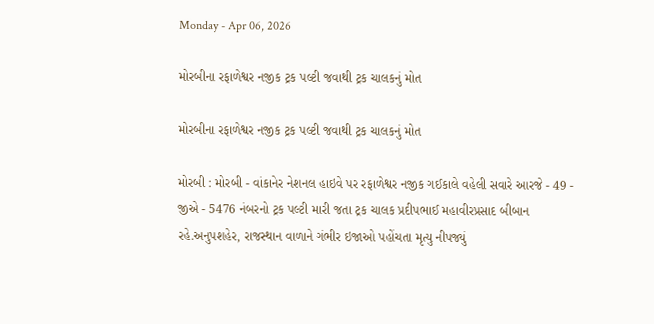Monday - Apr 06, 2026

મોરબીના રફાળેશ્વર નજીક ટ્રક પલ્ટી જવાથી ટ્રક ચાલકનું મોત

મોરબીના રફાળેશ્વર નજીક ટ્રક પલ્ટી જવાથી ટ્રક ચાલકનું મોત

મોરબી : મોરબી - વાંકાનેર નેશનલ હાઇવે પર રફાળેશ્વર નજીક ગઈકાલે વહેલી સવારે આરજે - 49 - જીએ - 5476 નંબરનો ટ્રક પલ્ટી મારી જતા ટ્રક ચાલક પ્રદીપભાઈ મહાવીરપ્રસાદ બીબાન રહે.અનુપશહેર, રાજસ્થાન વાળાને ગંભીર ઇજાઓ પહોંચતા મૃત્યુ નીપજ્યું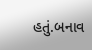હતું.બનાવ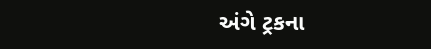અંગે ટ્રકના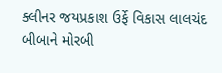ક્લીનર જયપ્રકાશ ઉર્ફે વિકાસ લાલચંદ બીબાને મોરબી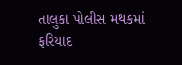તાલુકા પોલીસ મથકમાં ફરિયાદ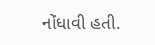નોંધાવી હતી.